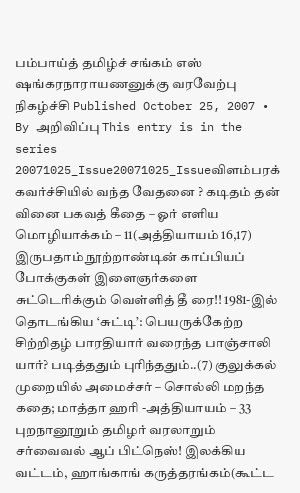பம்பாய்த் தமிழ்ச் சங்கம் எஸ் ஷங்கரநாராயணனுக்கு வரவேற்பு நிகழ்ச்சி Published October 25, 2007 • By அறிவிப்பு This entry is in the series 20071025_Issue20071025_Issueவிளம்பரக் கவர்ச்சியில் வந்த வேதனை ? கடிதம் தன் வினை பகவத் கீதை – ஓர் எளிய மொழியாக்கம் – 11(அத்தியாயம் 16,17) இருபதாம் நூற்றாண்டின் காப்பியப் போக்குகள் இளைஞர்களை சுட்டெரிக்கும் வெள்ளித் தீ ரை!! 1981-இல் தொடங்கிய ‘சுட்டி’: பெயருக்கேற்ற சிற்றிதழ் பாரதியார் வரைந்த பாஞ்சாலி யார்? படித்ததும் புரிந்ததும்..(7) குலுக்கல் முறையில் அமைச்சர் – சொல்லி மறந்த கதை; மாத்தா ஹரி -அத்தியாயம் – 33 புறநானூறும் தமிழர் வரலாறும் சர்வைவல் ஆப் பிட்நெஸ்! இலக்கிய வட்டம், ஹாங்காங் கருத்தரங்கம்(கூட்ட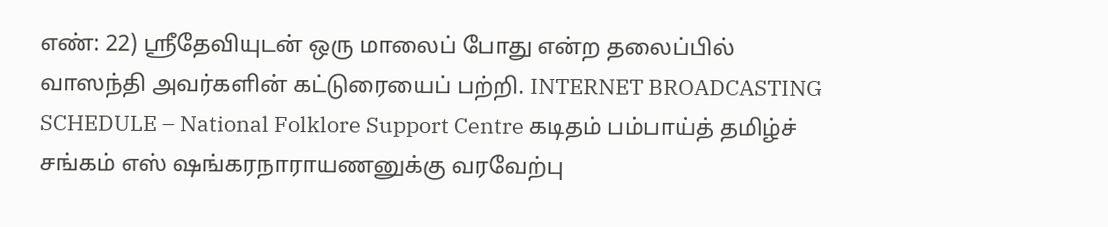எண்: 22) ஸ்ரீதேவியுடன் ஒரு மாலைப் போது என்ற தலைப்பில் வாஸந்தி அவர்களின் கட்டுரையைப் பற்றி. INTERNET BROADCASTING SCHEDULE – National Folklore Support Centre கடிதம் பம்பாய்த் தமிழ்ச் சங்கம் எஸ் ஷங்கரநாராயணனுக்கு வரவேற்பு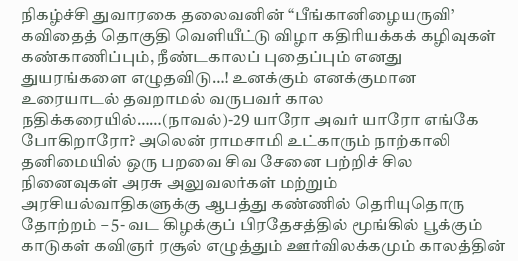நிகழ்ச்சி துவாரகை தலைவனின் “பீங்கானிழையருவி’ கவிதைத் தொகுதி வெளியீட்டு விழா கதிரியக்கக் கழிவுகள் கண்காணிப்பும், நீண்டகாலப் புதைப்பும் எனது துயரங்களை எழுதவிடு…! உனக்கும் எனக்குமான உரையாடல் தவறாமல் வருபவர் கால நதிக்கரையில்……(நாவல்)-29 யாரோ அவர் யாரோ எங்கே போகிறாரோ? அலென் ராமசாமி உட்காரும் நாற்காலி தனிமையில் ஒரு பறவை சிவ சேனை பற்றிச் சில நினைவுகள் அரசு அலுவலர்கள் மற்றும் அரசியல்வாதிகளுக்கு ஆபத்து கண்ணில் தெரியுதொரு தோற்றம் – 5- வட கிழக்குப் பிரதேசத்தில் மூங்கில் பூக்கும் காடுகள் கவிஞர் ரசூல் எழுத்தும் ஊர்விலக்கமும் காலத்தின்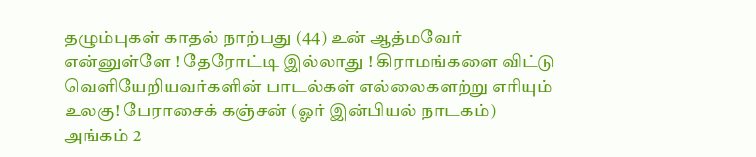தழும்புகள் காதல் நாற்பது (44) உன் ஆத்மவேர் என்னுள்ளே ! தேரோட்டி இல்லாது ! கிராமங்களை விட்டு வெளியேறியவர்களின் பாடல்கள் எல்லைகளற்று எரியும் உலகு! பேராசைக் கஞ்சன் (ஓர் இன்பியல் நாடகம்) அங்கம் 2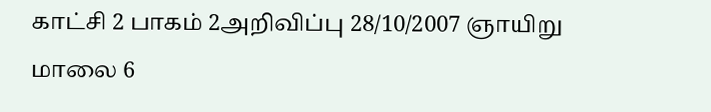காட்சி 2 பாகம் 2அறிவிப்பு 28/10/2007 ஞாயிறு மாலை 6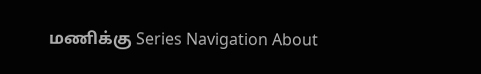மணிக்கு Series Navigation About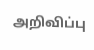அறிவிப்பு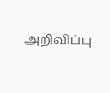அறிவிப்பு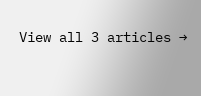View all 3 articles →